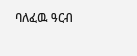ባለፈዉ ዓርብ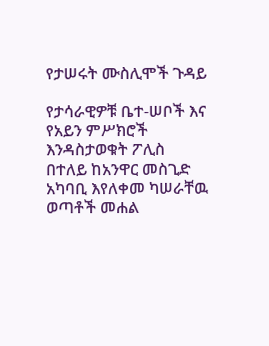የታሠሩት ሙስሊሞች ጉዳይ

የታሳራዊዎቹ ቤተ-ሠቦች እና የአይን ምሥክሮች እንዳስታወቁት ፖሊስ በተለይ ከአንዋር መስጊድ አካባቢ እየለቀመ ካሠራቸዉ ወጣቶች መሐል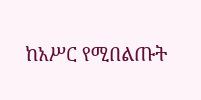ከአሥር የሚበልጡት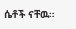ሴቶች ናቸዉ።